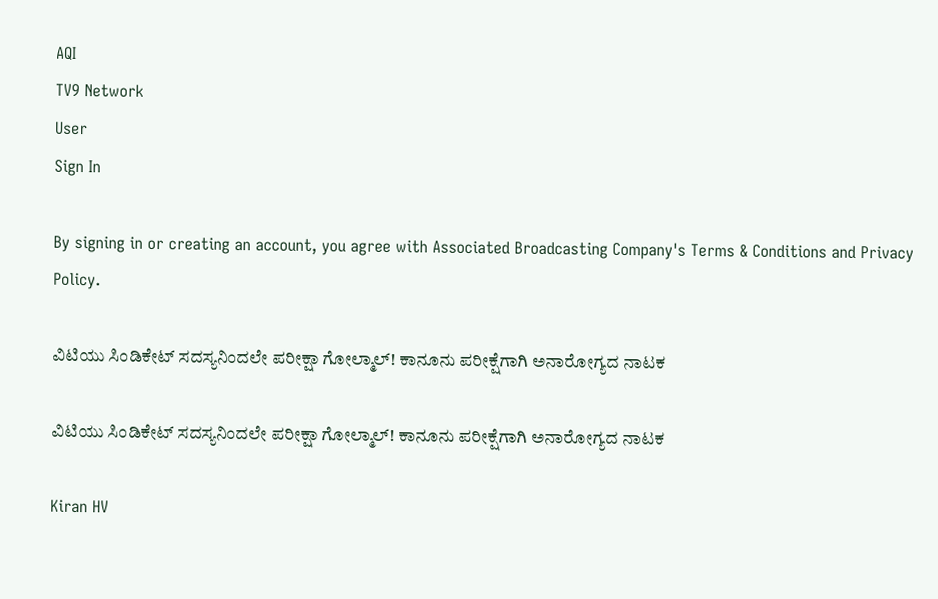AQI
TV9 Network
User
Sign In

By signing in or creating an account, you agree with Associated Broadcasting Company's Terms & Conditions and Privacy Policy.

ವಿಟಿಯು ಸಿಂಡಿಕೇಟ್ ಸದಸ್ಯನಿಂದಲೇ ಪರೀಕ್ಷಾ ಗೋಲ್ಮಾಲ್! ಕಾನೂನು ಪರೀಕ್ಷೆಗಾಗಿ ಅನಾರೋಗ್ಯದ ನಾಟಕ

ವಿಟಿಯು ಸಿಂಡಿಕೇಟ್ ಸದಸ್ಯನಿಂದಲೇ ಪರೀಕ್ಷಾ ಗೋಲ್ಮಾಲ್! ಕಾನೂನು ಪರೀಕ್ಷೆಗಾಗಿ ಅನಾರೋಗ್ಯದ ನಾಟಕ

Kiran HV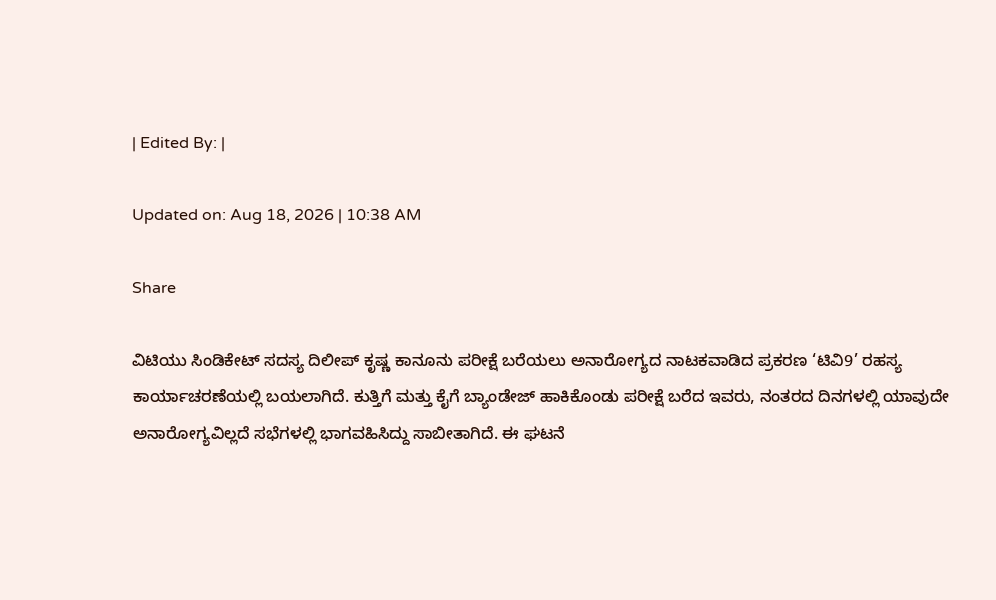| Edited By: |

Updated on: Aug 18, 2026 | 10:38 AM

Share

ವಿಟಿಯು ಸಿಂಡಿಕೇಟ್ ಸದಸ್ಯ ದಿಲೀಪ್ ಕೃಷ್ಣ ಕಾನೂನು ಪರೀಕ್ಷೆ ಬರೆಯಲು ಅನಾರೋಗ್ಯದ ನಾಟಕವಾಡಿದ ಪ್ರಕರಣ ‘ಟಿವಿ9’ ರಹಸ್ಯ ಕಾರ್ಯಾಚರಣೆಯಲ್ಲಿ ಬಯಲಾಗಿದೆ. ಕುತ್ತಿಗೆ ಮತ್ತು ಕೈಗೆ ಬ್ಯಾಂಡೇಜ್ ಹಾಕಿಕೊಂಡು ಪರೀಕ್ಷೆ ಬರೆದ ಇವರು, ನಂತರದ ದಿನಗಳಲ್ಲಿ ಯಾವುದೇ ಅನಾರೋಗ್ಯವಿಲ್ಲದೆ ಸಭೆಗಳಲ್ಲಿ ಭಾಗವಹಿಸಿದ್ದು ಸಾಬೀತಾಗಿದೆ. ಈ ಘಟನೆ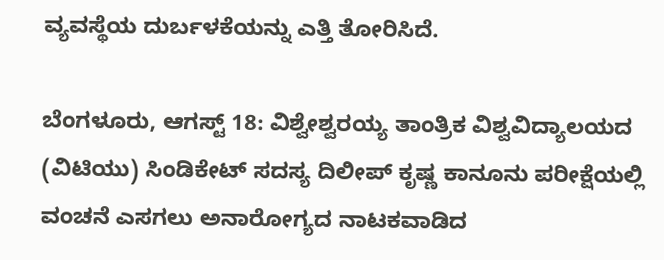ವ್ಯವಸ್ಥೆಯ ದುರ್ಬಳಕೆಯನ್ನು ಎತ್ತಿ ತೋರಿಸಿದೆ.

ಬೆಂಗಳೂರು, ಆಗಸ್ಟ್ 18: ವಿಶ್ವೇಶ್ವರಯ್ಯ ತಾಂತ್ರಿಕ ವಿಶ್ವವಿದ್ಯಾಲಯದ (ವಿಟಿಯು) ಸಿಂಡಿಕೇಟ್ ಸದಸ್ಯ ದಿಲೀಪ್ ಕೃಷ್ಣ ಕಾನೂನು ಪರೀಕ್ಷೆಯಲ್ಲಿ ವಂಚನೆ ಎಸಗಲು ಅನಾರೋಗ್ಯದ ನಾಟಕವಾಡಿದ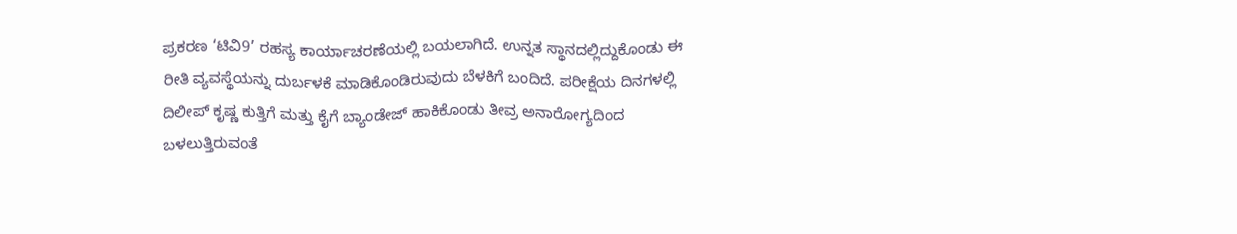ಪ್ರಕರಣ ‘ಟಿವಿ9’ ರಹಸ್ಯ ಕಾರ್ಯಾಚರಣೆಯಲ್ಲಿ ಬಯಲಾಗಿದೆ. ಉನ್ನತ ಸ್ಥಾನದಲ್ಲಿದ್ದುಕೊಂಡು ಈ ರೀತಿ ವ್ಯವಸ್ಥೆಯನ್ನು ದುರ್ಬಳಕೆ ಮಾಡಿಕೊಂಡಿರುವುದು ಬೆಳಕಿಗೆ ಬಂದಿದೆ. ಪರೀಕ್ಷೆಯ ದಿನಗಳಲ್ಲಿ ದಿಲೀಪ್ ಕೃಷ್ಣ ಕುತ್ತಿಗೆ ಮತ್ತು ಕೈಗೆ ಬ್ಯಾಂಡೇಜ್ ಹಾಕಿಕೊಂಡು ತೀವ್ರ ಅನಾರೋಗ್ಯದಿಂದ ಬಳಲುತ್ತಿರುವಂತೆ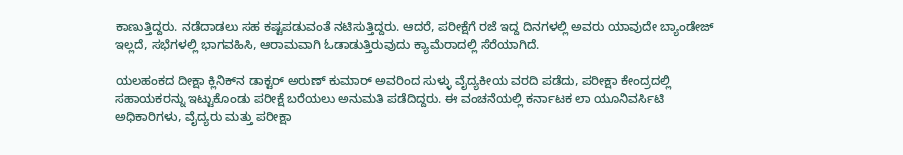ಕಾಣುತ್ತಿದ್ದರು. ನಡೆದಾಡಲು ಸಹ ಕಷ್ಟಪಡುವಂತೆ ನಟಿಸುತ್ತಿದ್ದರು. ಆದರೆ, ಪರೀಕ್ಷೆಗೆ ರಜೆ ಇದ್ದ ದಿನಗಳಲ್ಲಿ ಅವರು ಯಾವುದೇ ಬ್ಯಾಂಡೇಜ್ ಇಲ್ಲದೆ, ಸಭೆಗಳಲ್ಲಿ ಭಾಗವಹಿಸಿ, ಆರಾಮವಾಗಿ ಓಡಾಡುತ್ತಿರುವುದು ಕ್ಯಾಮೆರಾದಲ್ಲಿ ಸೆರೆಯಾಗಿದೆ.

ಯಲಹಂಕದ ದೀಕ್ಷಾ ಕ್ಲಿನಿಕ್‌ನ ಡಾಕ್ಟರ್ ಅರುಣ್ ಕುಮಾರ್ ಅವರಿಂದ ಸುಳ್ಳು ವೈದ್ಯಕೀಯ ವರದಿ ಪಡೆದು, ಪರೀಕ್ಷಾ ಕೇಂದ್ರದಲ್ಲಿ ಸಹಾಯಕರನ್ನು ಇಟ್ಟುಕೊಂಡು ಪರೀಕ್ಷೆ ಬರೆಯಲು ಅನುಮತಿ ಪಡೆದಿದ್ದರು. ಈ ವಂಚನೆಯಲ್ಲಿ ಕರ್ನಾಟಕ ಲಾ ಯೂನಿವರ್ಸಿಟಿ ಅಧಿಕಾರಿಗಳು, ವೈದ್ಯರು ಮತ್ತು ಪರೀಕ್ಷಾ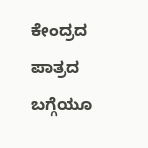ಕೇಂದ್ರದ ಪಾತ್ರದ ಬಗ್ಗೆಯೂ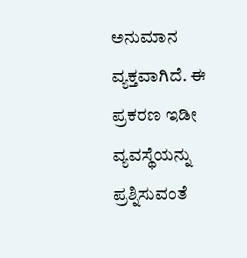ಅನುಮಾನ ವ್ಯಕ್ತವಾಗಿದೆ. ಈ ಪ್ರಕರಣ ಇಡೀ ವ್ಯವಸ್ಥೆಯನ್ನು ಪ್ರಶ್ನಿಸುವಂತೆ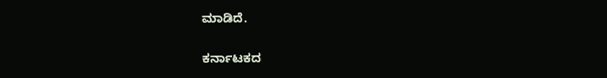ಮಾಡಿದೆ.

ಕರ್ನಾಟಕದ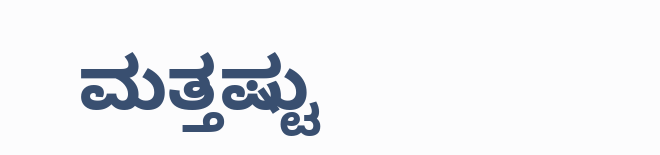ಮತ್ತಷ್ಟು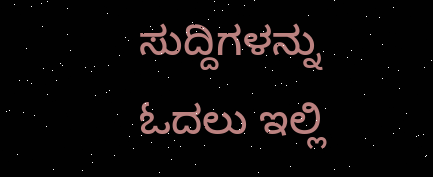ಸುದ್ದಿಗಳನ್ನು ಓದಲು ಇಲ್ಲಿ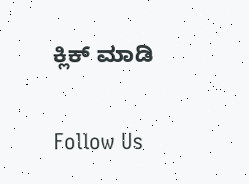ಕ್ಲಿಕ್ ಮಾಡಿ

Follow Us